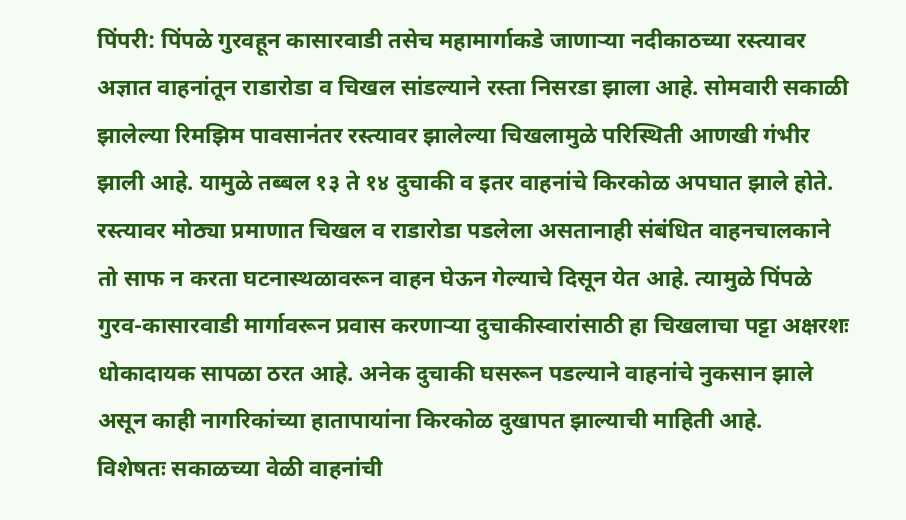पिंपरी: पिंपळे गुरवहून कासारवाडी तसेच महामार्गाकडे जाणाऱ्या नदीकाठच्या रस्त्यावर अज्ञात वाहनांतून राडारोडा व चिखल सांडल्याने रस्ता निसरडा झाला आहे. सोमवारी सकाळी झालेल्या रिमझिम पावसानंतर रस्त्यावर झालेल्या चिखलामुळे परिस्थिती आणखी गंभीर झाली आहे. यामुळे तब्बल १३ ते १४ दुचाकी व इतर वाहनांचे किरकोळ अपघात झाले होते.
रस्त्यावर मोठ्या प्रमाणात चिखल व राडारोडा पडलेला असतानाही संबंधित वाहनचालकाने तो साफ न करता घटनास्थळावरून वाहन घेऊन गेल्याचे दिसून येत आहे. त्यामुळे पिंपळे गुरव-कासारवाडी मार्गावरून प्रवास करणाऱ्या दुचाकीस्वारांसाठी हा चिखलाचा पट्टा अक्षरशः धोकादायक सापळा ठरत आहे. अनेक दुचाकी घसरून पडल्याने वाहनांचे नुकसान झाले असून काही नागरिकांच्या हातापायांना किरकोळ दुखापत झाल्याची माहिती आहे.
विशेषतः सकाळच्या वेळी वाहनांची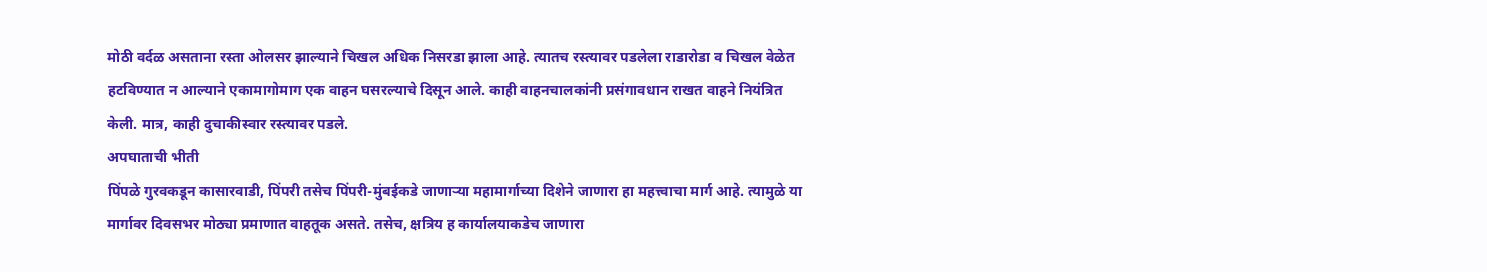मोठी वर्दळ असताना रस्ता ओलसर झाल्याने चिखल अधिक निसरडा झाला आहे. त्यातच रस्त्यावर पडलेला राडारोडा व चिखल वेळेत हटविण्यात न आल्याने एकामागोमाग एक वाहन घसरल्याचे दिसून आले. काही वाहनचालकांनी प्रसंगावधान राखत वाहने नियंत्रित केली. मात्र, काही दुचाकीस्वार रस्त्यावर पडले.
अपघाताची भीती
पिंपळे गुरवकडून कासारवाडी, पिंपरी तसेच पिंपरी-मुंबईकडे जाणाऱ्या महामार्गाच्या दिशेने जाणारा हा महत्त्वाचा मार्ग आहे. त्यामुळे या मार्गावर दिवसभर मोठ्या प्रमाणात वाहतूक असते. तसेच, क्षत्रिय ह कार्यालयाकडेच जाणारा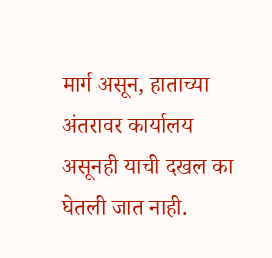मार्ग असून, हाताच्या अंतरावर कार्यालय असूनही याची दखल का घेतली जात नाही.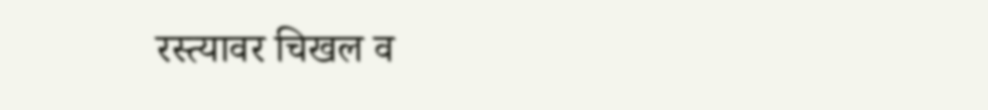रस्त्यावर चिखल व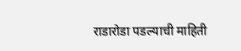राडारोडा पडल्याची माहिती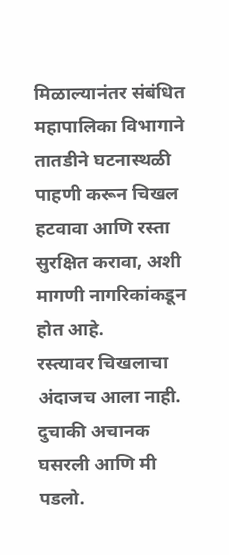मिळाल्यानंतर संबंधित महापालिका विभागाने तातडीने घटनास्थळी पाहणी करून चिखल हटवावा आणि रस्ता सुरक्षित करावा, अशी मागणी नागरिकांकडून होत आहे.
रस्त्यावर चिखलाचा अंदाजच आला नाही. दुचाकी अचानक घसरली आणि मी पडलो.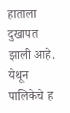हाताला दुखापत झाली आहे. येथून पालिकेचे ह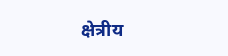क्षेत्रीय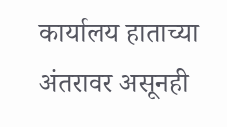कार्यालय हाताच्या अंतरावर असूनही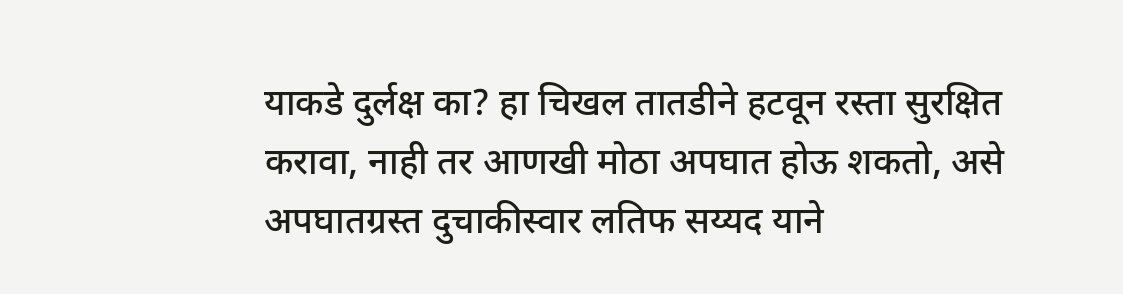याकडे दुर्लक्ष का? हा चिखल तातडीने हटवून रस्ता सुरक्षित करावा, नाही तर आणखी मोठा अपघात होऊ शकतो, असे अपघातग्रस्त दुचाकीस्वार लतिफ सय्यद याने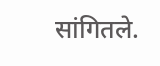सांगितले.